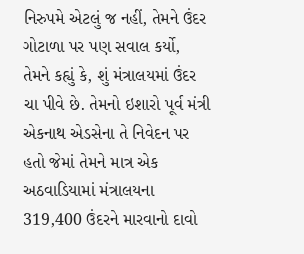નિરુપમે એટલું જ નહીં, તેમને ઉંદર ગોટાળા પર પણ સવાલ કર્યો, તેમને કહ્યું કે, શું મંત્રાલયમાં ઉંદર ચા પીવે છે. તેમનો ઇશારો પૂર્વ મંત્રી એકનાથ એડસેના તે નિવેદન પર હતો જેમાં તેમને માત્ર એક અઠવાડિયામાં મંત્રાલયના 319,400 ઉંદરને મારવાનો દાવો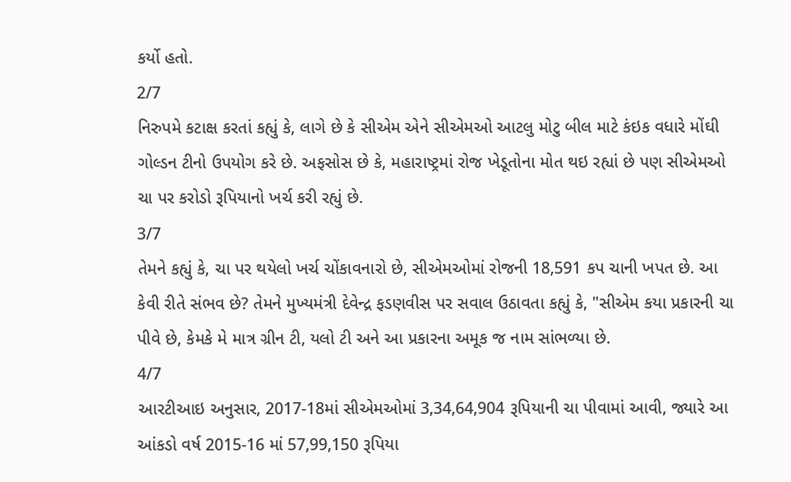કર્યો હતો.
2/7
નિરુપમે કટાક્ષ કરતાં કહ્યું કે, લાગે છે કે સીએમ એને સીએમઓ આટલુ મોટુ બીલ માટે કંઇક વધારે મોંઘી ગોલ્ડન ટીનો ઉપયોગ કરે છે. અફસોસ છે કે, મહારાષ્ટ્રમાં રોજ ખેડૂતોના મોત થઇ રહ્યાં છે પણ સીએમઓ ચા પર કરોડો રૂપિયાનો ખર્ચ કરી રહ્યું છે.
3/7
તેમને કહ્યું કે, ચા પર થયેલો ખર્ચ ચોંકાવનારો છે, સીએમઓમાં રોજની 18,591 કપ ચાની ખપત છે. આ કેવી રીતે સંભવ છે? તેમને મુખ્યમંત્રી દેવેન્દ્ર ફડણવીસ પર સવાલ ઉઠાવતા કહ્યું કે, "સીએમ કયા પ્રકારની ચા પીવે છે, કેમકે મે માત્ર ગ્રીન ટી, યલો ટી અને આ પ્રકારના અમૂક જ નામ સાંભળ્યા છે.
4/7
આરટીઆઇ અનુસાર, 2017-18માં સીએમઓમાં 3,34,64,904 રૂપિયાની ચા પીવામાં આવી, જ્યારે આ આંકડો વર્ષ 2015-16 માં 57,99,150 રૂપિયા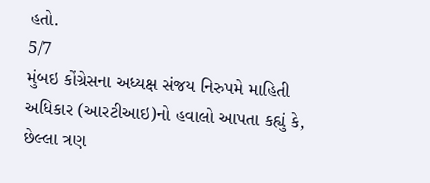હતો.
5/7
મુંબઇ કોંગ્રેસના અધ્યક્ષ સંજય નિરુપમે માહિતી અધિકાર (આરટીઆઇ)નો હવાલો આપતા કહ્યું કે, છેલ્લા ત્રણ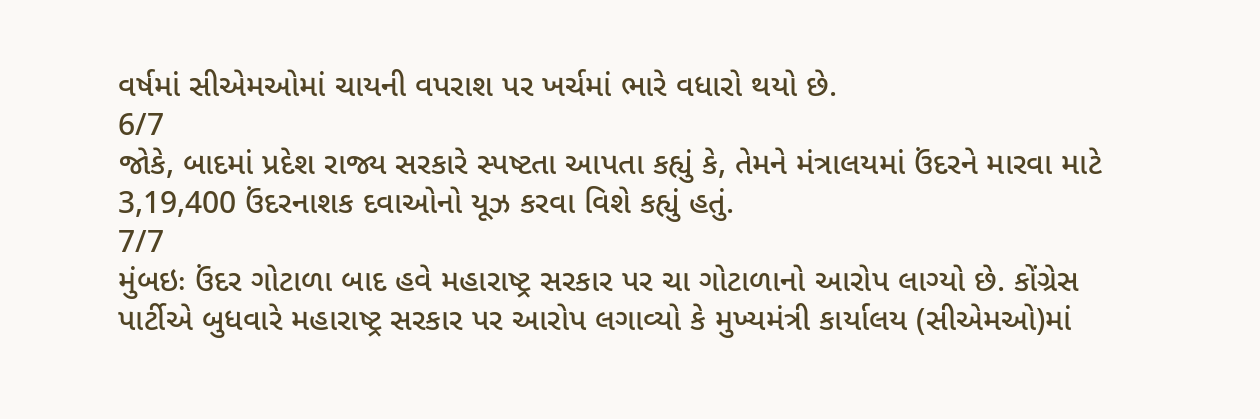વર્ષમાં સીએમઓમાં ચાયની વપરાશ પર ખર્ચમાં ભારે વધારો થયો છે.
6/7
જોકે, બાદમાં પ્રદેશ રાજ્ય સરકારે સ્પષ્ટતા આપતા કહ્યું કે, તેમને મંત્રાલયમાં ઉંદરને મારવા માટે 3,19,400 ઉંદરનાશક દવાઓનો યૂઝ કરવા વિશે કહ્યું હતું.
7/7
મુંબઇઃ ઉંદર ગોટાળા બાદ હવે મહારાષ્ટ્ર સરકાર પર ચા ગોટાળાનો આરોપ લાગ્યો છે. કોંગ્રેસ પાર્ટીએ બુધવારે મહારાષ્ટ્ર સરકાર પર આરોપ લગાવ્યો કે મુખ્યમંત્રી કાર્યાલય (સીએમઓ)માં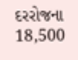દરરોજના 18,500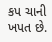કપ ચાની ખપત છે.